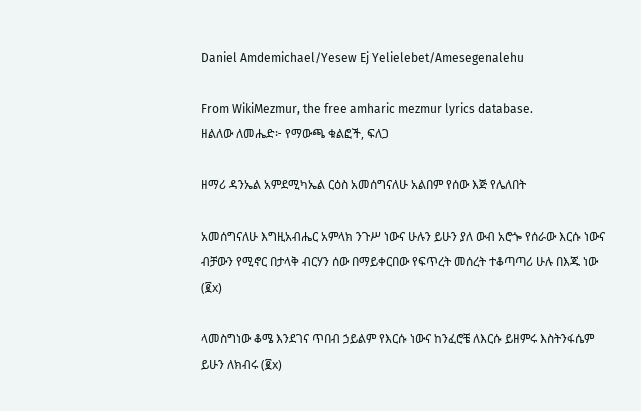Daniel Amdemichael/Yesew Ej Yelielebet/Amesegenalehu

From WikiMezmur, the free amharic mezmur lyrics database.
ዘልለው ለመሔድ፦ የማውጫ ቁልፎች, ፍለጋ

ዘማሪ ዳንኤል አምደሚካኤል ርዕስ አመሰግናለሁ አልበም የሰው እጅ የሌለበት

አመሰግናለሁ እግዚአብሔር አምላክ ንጉሥ ነውና ሁሉን ይሁን ያለ ውብ አሮጐ የሰራው እርሱ ነውና ብቻውን የሚኖር በታላቅ ብርሃን ሰው በማይቀርበው የፍጥረት መሰረት ተቆጣጣሪ ሁሉ በእጁ ነው (፪x)

ላመስግነው ቆሜ እንደገና ጥበብ ኃይልም የእርሱ ነውና ከንፈሮቼ ለእርሱ ይዘምሩ እስትንፋሴም ይሁን ለክብሩ (፪x)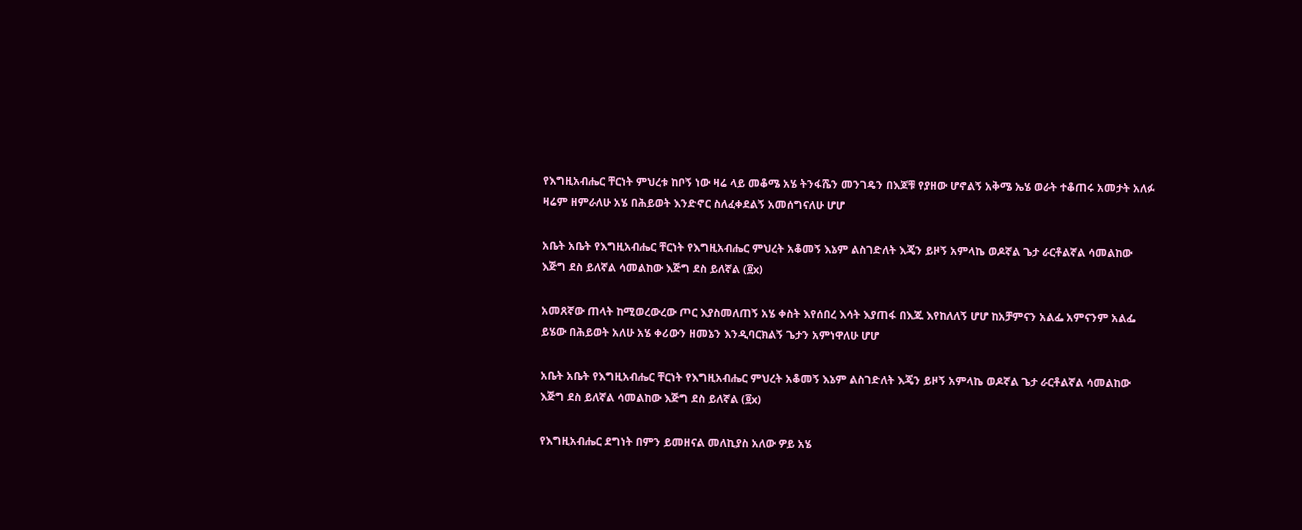የእግዚአብሔር ቸርነት ምህረቱ ከቦኝ ነው ዛሬ ላይ መቆሜ አሄ ትንፋሼን መንገዴን በእጆቹ የያዘው ሆኖልኝ አቅሜ ኤሄ ወራት ተቆጠሩ አመታት አለፉ ዛሬም ዘምራለሁ አሄ በሕይወት እንድኖር ስለፈቀደልኝ አመሰግናለሁ ሆሆ

አቤት አቤት የእግዚአብሔር ቸርነት የእግዚአብሔር ምህረት አቆመኝ እኔም ልስገድለት እጄን ይዞኝ አምላኬ ወዶኛል ጌታ ራርቶልኛል ሳመልከው እጅግ ደስ ይለኛል ሳመልከው እጅግ ደስ ይለኛል (፬x)

አመጸኛው ጠላት ከሚወረውረው ጦር እያስመለጠኝ አሄ ቀስት እየሰበረ እሳት እያጠፋ በእጁ እየከለለኝ ሆሆ ከአቻምናን አልፌ አምናንም አልፌ ይሄው በሕይወት አለሁ አሄ ቀሪውን ዘመኔን እንዲባርክልኝ ጌታን አምነዋለሁ ሆሆ

አቤት አቤት የእግዚአብሔር ቸርነት የእግዚአብሔር ምህረት አቆመኝ እኔም ልስገድለት እጄን ይዞኝ አምላኬ ወዶኛል ጌታ ራርቶልኛል ሳመልከው እጅግ ደስ ይለኛል ሳመልከው እጅግ ደስ ይለኛል (፬x)

የእግዚአብሔር ደግነት በምን ይመዘናል መለኪያስ አለው ዎይ አሄ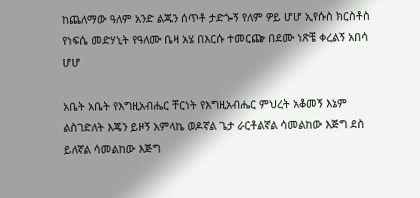ከጨለማው ዓለም አንድ ልጁን ሰጥቶ ታድጐኝ የለም ዎይ ሆሆ ኢየሱስ ክርስቶስ የነፍሴ መድሃኒት የዓለሙ ቤዛ አሄ በእርሱ ተመርጬ በደሙ ነጽቼ ቀረልኝ አበሳ ሆሆ

አቤት አቤት የእግዚአብሔር ቸርነት የእግዚአብሔር ምህረት አቆመኝ እኔም ልስገድለት እጄን ይዞኝ አምላኬ ወዶኛል ጌታ ራርቶልኛል ሳመልከው እጅግ ደስ ይለኛል ሳመልከው እጅግ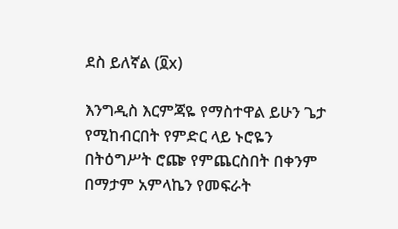ደስ ይለኛል (፬x)

እንግዲስ እርምጃዬ የማስተዋል ይሁን ጌታ የሚከብርበት የምድር ላይ ኑሮዬን በትዕግሥት ሮጬ የምጨርስበት በቀንም በማታም አምላኬን የመፍራት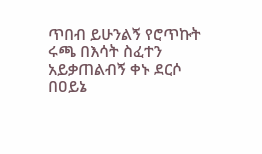ጥበብ ይሁንልኝ የሮጥኩት ሩጫ በእሳት ስፈተን አይቃጠልብኝ ቀኑ ደርሶ በዐይኔ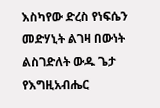እስካየው ድረስ የነፍሴን መድሃኒት ልገዛ በውነት ልስገድለት ውዱ ጌታ የእግዚአብሔር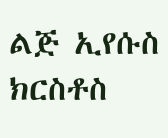ልጅ ኢየሱስ ክርስቶስ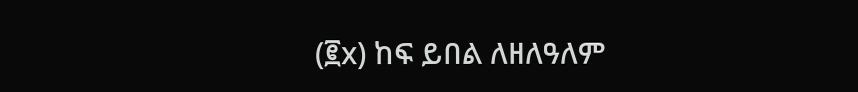(፪x) ከፍ ይበል ለዘለዓለም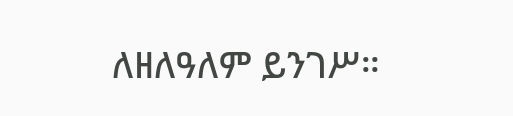ለዘለዓለም ይንገሥ።